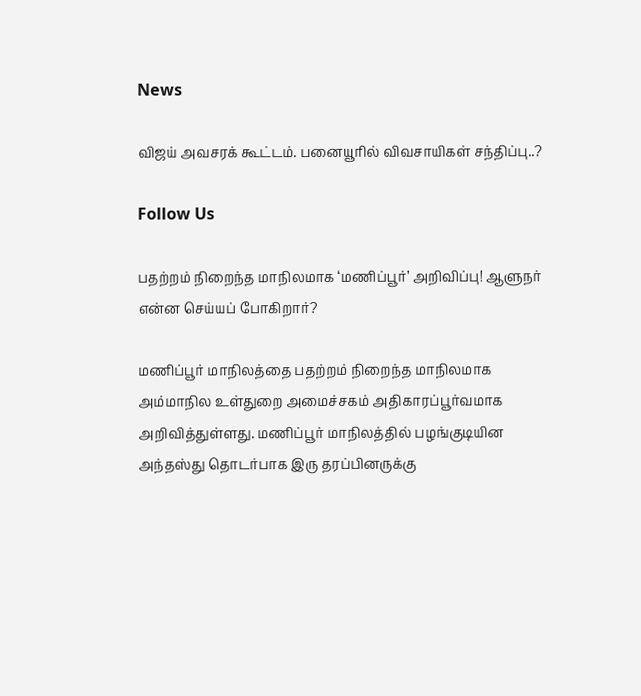News

விஜய் அவசரக் கூட்டம். பனையூரில் விவசாயிகள் சந்திப்பு..?

Follow Us

பதற்றம் நிறைந்த மாநிலமாக ‘மணிப்பூர்’ அறிவிப்பு! ஆளுநர் என்ன செய்யப் போகிறார்?

மணிப்பூர் மாநிலத்தை பதற்றம் நிறைந்த மாநிலமாக அம்மாநில உள்துறை அமைச்சகம் அதிகாரப்பூர்வமாக அறிவித்துள்ளது. மணிப்பூர் மாநிலத்தில் பழங்குடியின அந்தஸ்து தொடர்பாக இரு தரப்பினருக்கு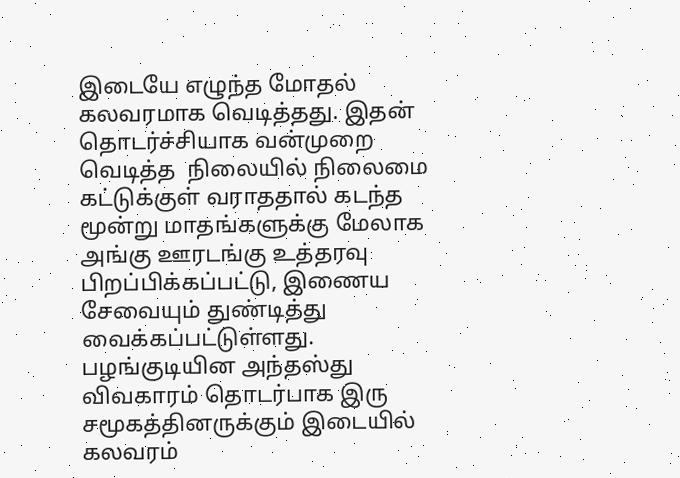இடையே எழுந்த மோதல் கலவரமாக வெடித்தது. இதன் தொடர்ச்சியாக வன்முறை வெடித்த  நிலையில் நிலைமை கட்டுக்குள் வராததால் கடந்த மூன்று மாதங்களுக்கு மேலாக அங்கு ஊரடங்கு உத்தரவு பிறப்பிக்கப்பட்டு, இணைய சேவையும் துண்டித்து வைக்கப்பட்டுள்ளது. பழங்குடியின அந்தஸ்து விவகாரம் தொடர்பாக இரு சமூகத்தினருக்கும் இடையில் கலவரம்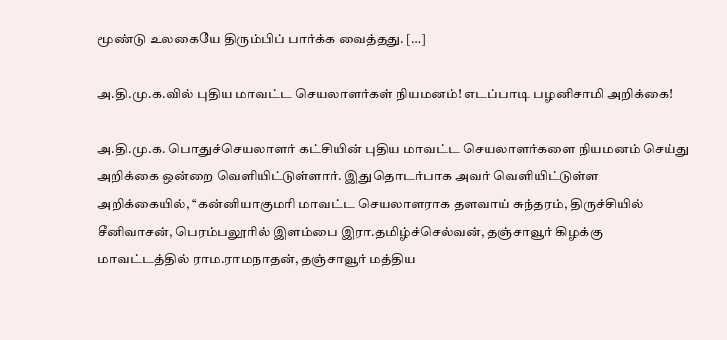மூண்டு உலகையே திரும்பிப் பார்க்க வைத்தது. […]

அ.தி.மு.க.வில் புதிய மாவட்ட செயலாளர்கள் நியமனம்! எடப்பாடி பழனிசாமி அறிக்கை!

அ.தி.மு.க. பொதுச்செயலாளர் கட்சியின் புதிய மாவட்ட செயலாளர்களை நியமனம் செய்து அறிக்கை ஒன்றை வெளியிட்டுள்ளார். இதுதொடர்பாக அவர் வெளியிட்டுள்ள அறிக்கையில், ‘‘கன்னியாகுமரி மாவட்ட செயலாளராக தளவாய் சுந்தரம், திருச்சியில் சீனிவாசன், பெரம்பலூரில் இளம்பை இரா.தமிழ்ச்செல்வன், தஞ்சாவூர் கிழக்கு மாவட்டத்தில் ராம.ராமநாதன், தஞ்சாவூர் மத்திய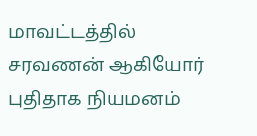மாவட்டத்தில் சரவணன் ஆகியோர் புதிதாக நியமனம்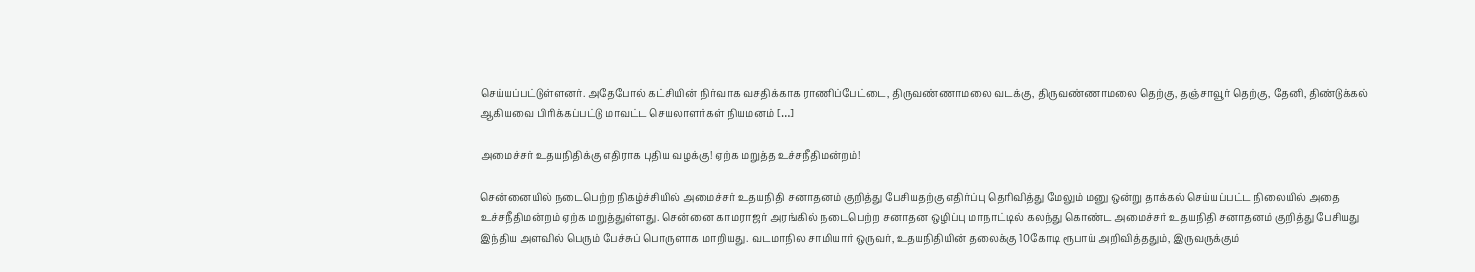செய்யப்பட்டுள்ளனர். அதேபோல் கட்சியின் நிர்வாக வசதிக்காக ராணிப்பேட்டை, திருவண்ணாமலை வடக்கு, திருவண்ணாமலை தெற்கு, தஞ்சாவூர் தெற்கு, தேனி, திண்டுக்கல் ஆகியவை பிரிக்கப்பட்டு மாவட்ட செயலாளர்கள் நியமனம் […]

அமைச்சர் உதயநிதிக்கு எதிராக புதிய வழக்கு! ஏற்க மறுத்த உச்சநீதிமன்றம்!

சென்னையில் நடைபெற்ற நிகழ்ச்சியில் அமைச்சர் உதயநிதி சனாதனம் குறித்து பேசியதற்கு எதிர்ப்பு தெரிவித்து மேலும் மனு ஒன்று தாக்கல் செய்யப்பட்ட நிலையில் அதை உச்சநீதிமன்றம் ஏற்க மறுத்துள்ளது. சென்னை காமராஜர் அரங்கில் நடைபெற்ற சனாதன ஒழிப்பு மாநாட்டில் கலந்து கொண்ட அமைச்சர் உதயநிதி சனாதனம் குறித்து பேசியது இந்திய அளவில் பெரும் பேச்சுப் பொருளாக மாறியது. வடமாநில சாமியார் ஒருவர், உதயநிதியின் தலைக்கு 10கோடி ரூபாய் அறிவித்ததும், இருவருக்கும்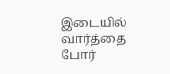இடையில் வார்த்தை போர்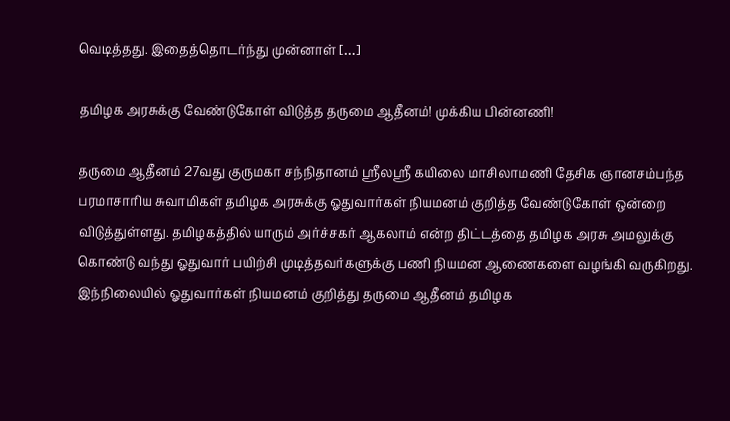வெடித்தது. இதைத்தொடர்ந்து முன்னாள் […]

தமிழக அரசுக்கு வேண்டுகோள் விடுத்த தருமை ஆதீனம்! முக்கிய பின்னணி!

தருமை ஆதீனம் 27வது குருமகா சந்நிதானம் ஸ்ரீலஸ்ரீ கயிலை மாசிலாமணி தேசிக ஞானசம்பந்த பரமாசாரிய சுவாமிகள் தமிழக அரசுக்கு ஓதுவார்கள் நியமனம் குறித்த வேண்டுகோள் ஒன்றை விடுத்துள்ளது. தமிழகத்தில் யாரும் அர்ச்சகர் ஆகலாம் என்ற திட்டத்தை தமிழக அரசு அமலுக்கு கொண்டு வந்து ஓதுவார் பயிற்சி முடித்தவர்களுக்கு பணி நியமன ஆணைகளை வழங்கி வருகிறது. இந்நிலையில் ஓதுவார்கள் நியமனம் குறித்து தருமை ஆதீனம் தமிழக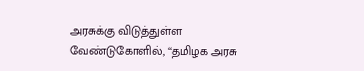அரசுக்கு விடுத்துள்ள வேண்டுகோளில், ‘‘தமிழக அரசு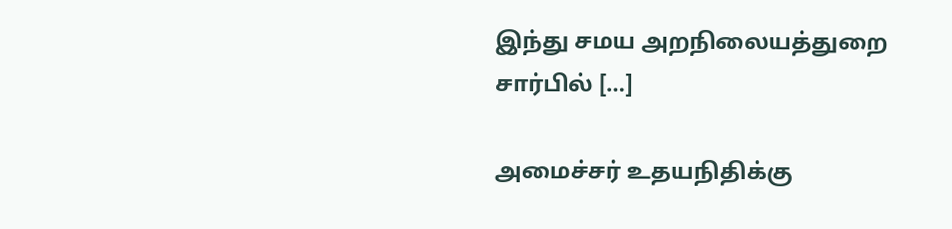இந்து சமய அறநிலையத்துறை சார்பில் […]

அமைச்சர் உதயநிதிக்கு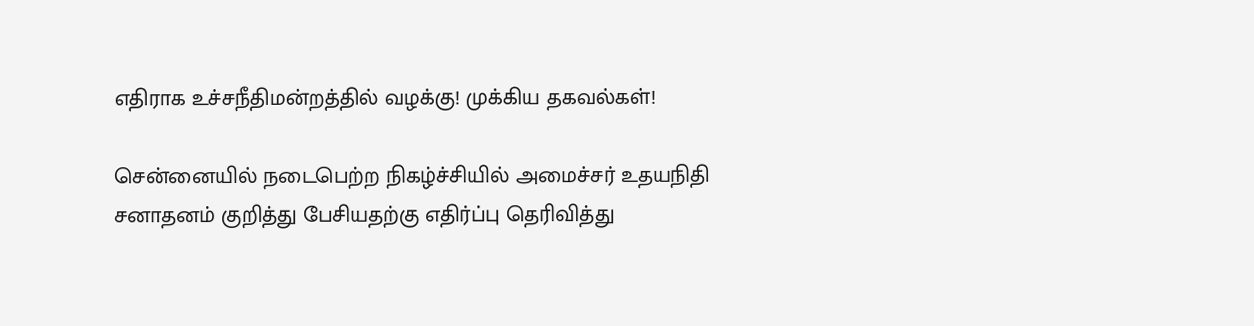எதிராக உச்சநீதிமன்றத்தில் வழக்கு! முக்கிய தகவல்கள்!

சென்னையில் நடைபெற்ற நிகழ்ச்சியில் அமைச்சர் உதயநிதி சனாதனம் குறித்து பேசியதற்கு எதிர்ப்பு தெரிவித்து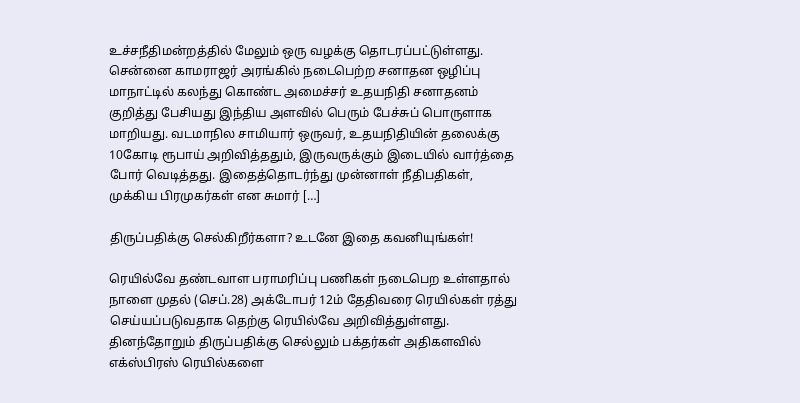உச்சநீதிமன்றத்தில் மேலும் ஒரு வழக்கு தொடரப்பட்டுள்ளது. சென்னை காமராஜர் அரங்கில் நடைபெற்ற சனாதன ஒழிப்பு மாநாட்டில் கலந்து கொண்ட அமைச்சர் உதயநிதி சனாதனம் குறித்து பேசியது இந்திய அளவில் பெரும் பேச்சுப் பொருளாக மாறியது. வடமாநில சாமியார் ஒருவர், உதயநிதியின் தலைக்கு 10கோடி ரூபாய் அறிவித்ததும், இருவருக்கும் இடையில் வார்த்தை போர் வெடித்தது. இதைத்தொடர்ந்து முன்னாள் நீதிபதிகள், முக்கிய பிரமுகர்கள் என சுமார் […]

திருப்பதிக்கு செல்கிறீர்களா? உடனே இதை கவனியுங்கள்!

ரெயில்வே தண்டவாள பராமரிப்பு பணிகள் நடைபெற உள்ளதால் நாளை முதல் (செப்.28) அக்டோபர் 12ம் தேதிவரை ரெயில்கள் ரத்து செய்யப்படுவதாக தெற்கு ரெயில்வே அறிவித்துள்ளது. தினந்தோறும் திருப்பதிக்கு செல்லும் பக்தர்கள் அதிகளவில் எக்ஸ்பிரஸ் ரெயில்களை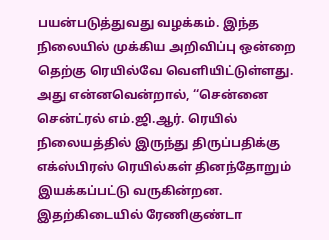பயன்படுத்துவது வழக்கம். இந்த நிலையில் முக்கிய அறிவிப்பு ஒன்றை தெற்கு ரெயில்வே வெளியிட்டுள்ளது. அது என்னவென்றால், ‘‘சென்னை சென்ட்ரல் எம்.ஜி.ஆர். ரெயில் நிலையத்தில் இருந்து திருப்பதிக்கு எக்ஸ்பிரஸ் ரெயில்கள் தினந்தோறும் இயக்கப்பட்டு வருகின்றன. இதற்கிடையில் ரேணிகுண்டா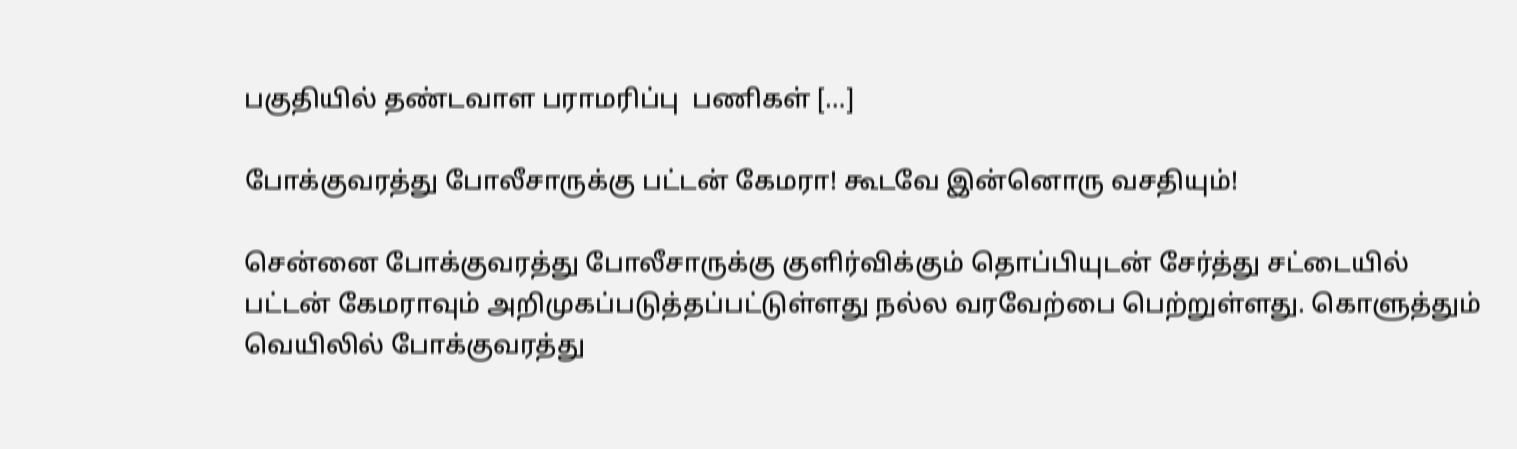பகுதியில் தண்டவாள பராமரிப்பு  பணிகள் […]

போக்குவரத்து போலீசாருக்கு பட்டன் கேமரா! கூடவே இன்னொரு வசதியும்!

சென்னை போக்குவரத்து போலீசாருக்கு குளிர்விக்கும் தொப்பியுடன் சேர்த்து சட்டையில் பட்டன் கேமராவும் அறிமுகப்படுத்தப்பட்டுள்ளது நல்ல வரவேற்பை பெற்றுள்ளது. கொளுத்தும் வெயிலில் போக்குவரத்து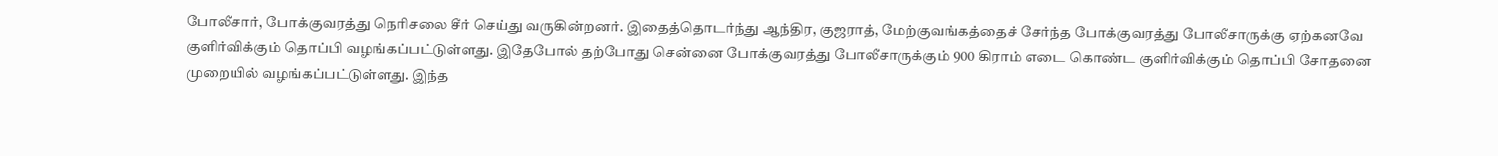போலீசார், போக்குவரத்து நெரிசலை சீர் செய்து வருகின்றனர். இதைத்தொடர்ந்து ஆந்திர, குஜராத், மேற்குவங்கத்தைச் சேர்ந்த போக்குவரத்து போலீசாருக்கு ஏற்கனவே குளிர்விக்கும் தொப்பி வழங்கப்பட்டுள்ளது. இதேபோல் தற்போது சென்னை போக்குவரத்து போலீசாருக்கும் 900 கிராம் எடை கொண்ட குளிர்விக்கும் தொப்பி சோதனை முறையில் வழங்கப்பட்டுள்ளது. இந்த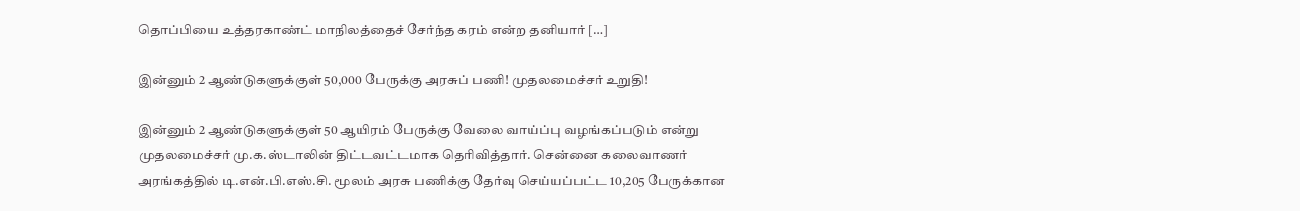தொப்பியை உத்தரகாண்ட் மாநிலத்தைச் சேர்ந்த கரம் என்ற தனியார் […]

இன்னும் 2 ஆண்டுகளுக்குள் 50,000 பேருக்கு அரசுப் பணி! முதலமைச்சர் உறுதி!

இன்னும் 2 ஆண்டுகளுக்குள் 50 ஆயிரம் பேருக்கு வேலை வாய்ப்பு வழங்கப்படும் என்று முதலமைச்சர் மு.க.ஸ்டாலின் திட்டவட்டமாக தெரிவித்தார். சென்னை கலைவாணர் அரங்கத்தில் டி.என்.பி.எஸ்.சி. மூலம் அரசு பணிக்கு தேர்வு செய்யப்பட்ட 10,205 பேருக்கான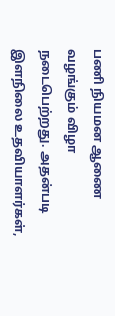பணி நியமன ஆணை வழங்கும் விழா நடைபெற்றது. அதன்படி இளநிலை உதவியாளர்கள்,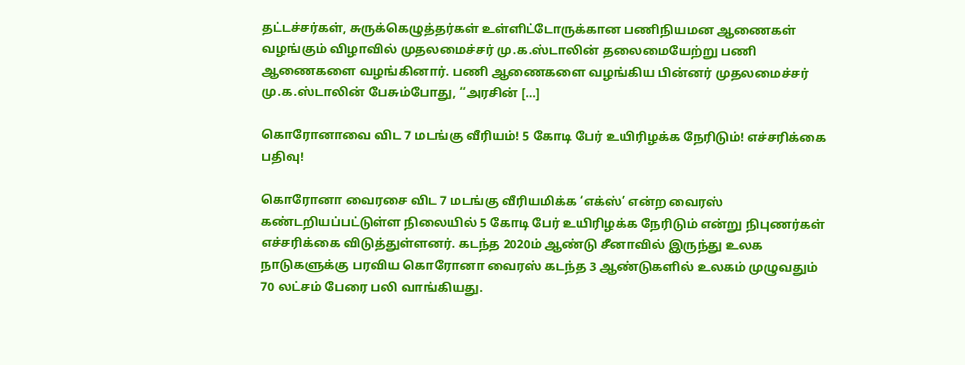தட்டச்சர்கள், சுருக்கெழுத்தர்கள் உள்ளிட்டோருக்கான பணிநியமன ஆணைகள் வழங்கும் விழாவில் முதலமைச்சர் மு.க.ஸ்டாலின் தலைமையேற்று பணி ஆணைகளை வழங்கினார். பணி ஆணைகளை வழங்கிய பின்னர் முதலமைச்சர் மு.க.ஸ்டாலின் பேசும்போது, ‘‘அரசின் […]

கொரோனாவை விட 7 மடங்கு வீரியம்! 5 கோடி பேர் உயிரிழக்க நேரிடும்! எச்சரிக்கை பதிவு!

கொரோனா வைரசை விட 7 மடங்கு வீரியமிக்க ‘எக்ஸ்’ என்ற வைரஸ் கண்டறியப்பட்டுள்ள நிலையில் 5 கோடி பேர் உயிரிழக்க நேரிடும் என்று நிபுணர்கள் எச்சரிக்கை விடுத்துள்ளனர். கடந்த 2020ம் ஆண்டு சீனாவில் இருந்து உலக நாடுகளுக்கு பரவிய கொரோனா வைரஸ் கடந்த 3 ஆண்டுகளில் உலகம் முழுவதும் 70 லட்சம் பேரை பலி வாங்கியது.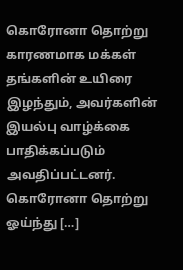கொரோனா தொற்று காரணமாக மக்கள் தங்களின் உயிரை இழந்தும், அவர்களின் இயல்பு வாழ்க்கை பாதிக்கப்படும் அவதிப்பட்டனர். கொரோனா தொற்று ஓய்ந்து […]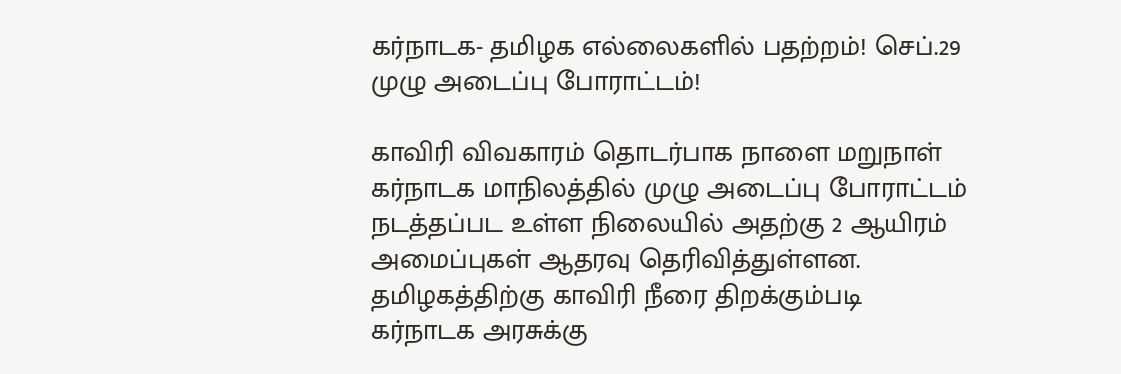கர்நாடக- தமிழக எல்லைகளில் பதற்றம்! செப்.29 முழு அடைப்பு போராட்டம்!

காவிரி விவகாரம் தொடர்பாக நாளை மறுநாள் கர்நாடக மாநிலத்தில் முழு அடைப்பு போராட்டம் நடத்தப்பட உள்ள நிலையில் அதற்கு 2 ஆயிரம் அமைப்புகள் ஆதரவு தெரிவித்துள்ளன. தமிழகத்திற்கு காவிரி நீரை திறக்கும்படி கர்நாடக அரசுக்கு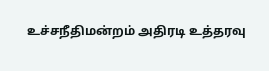உச்சநீதிமன்றம் அதிரடி உத்தரவு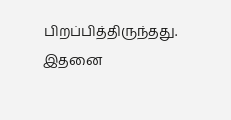பிறப்பித்திருந்தது. இதனை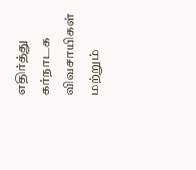எதிர்த்து கர்நாடக விவசாயிகள் மற்றும்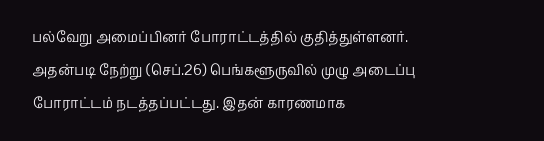பல்வேறு அமைப்பினர் போராட்டத்தில் குதித்துள்ளனர். அதன்படி நேற்று (செப்.26) பெங்களூருவில் முழு அடைப்பு போராட்டம் நடத்தப்பட்டது. இதன் காரணமாக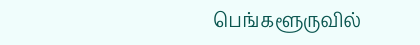பெங்களூருவில்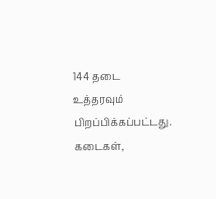144 தடை உத்தரவும் பிறப்பிக்கப்பட்டது. கடைகள்,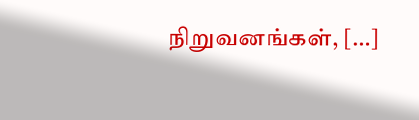நிறுவனங்கள், […]